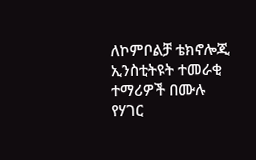ለኮምቦልቻ ቴክኖሎጂ ኢንስቲትዩት ተመራቂ ተማሪዎች በሙሉ የሃገር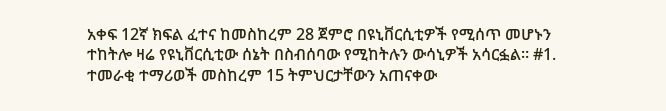አቀፍ 12ኛ ክፍል ፈተና ከመስከረም 28 ጀምሮ በዩኒቨርሲቲዎች የሚሰጥ መሆኑን ተከትሎ ዛሬ የዩኒቨርሲቲው ሰኔት በስብሰባው የሚከትሉን ውሳኒዎች አሳርፏል። #1. ተመራቂ ተማሪወች መስከረም 15 ትምህርታቸውን አጠናቀው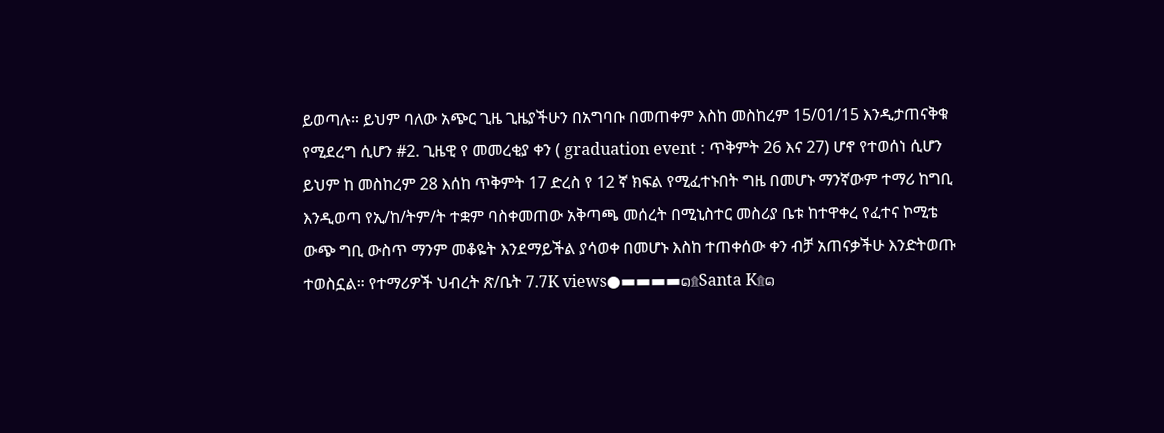ይወጣሉ። ይህም ባለው አጭር ጊዜ ጊዜያችሁን በአግባቡ በመጠቀም እስከ መስከረም 15/01/15 እንዲታጠናቅቁ የሚደረግ ሲሆን #2. ጊዜዊ የ መመረቂያ ቀን ( graduation event : ጥቅምት 26 እና 27) ሆኖ የተወሰነ ሲሆን ይህም ከ መስከረም 28 እሰከ ጥቅምት 17 ድረስ የ 12 ኛ ክፍል የሚፈተኑበት ግዜ በመሆኑ ማንኛውም ተማሪ ከግቢ እንዲወጣ የኢ/ከ/ትም/ት ተቋም ባስቀመጠው አቅጣጫ መሰረት በሚኒስተር መስሪያ ቤቱ ከተዋቀረ የፈተና ኮሚቴ ውጭ ግቢ ውስጥ ማንም መቆዬት እንደማይችል ያሳወቀ በመሆኑ እስከ ተጠቀሰው ቀን ብቻ አጠናቃችሁ እንድትወጡ ተወስኗል። የተማሪዎች ህብረት ጽ/ቤት 7.7K views●▬▬▬▬๑۩Santa K۩๑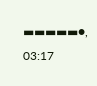▬▬▬▬▬●, 03:17